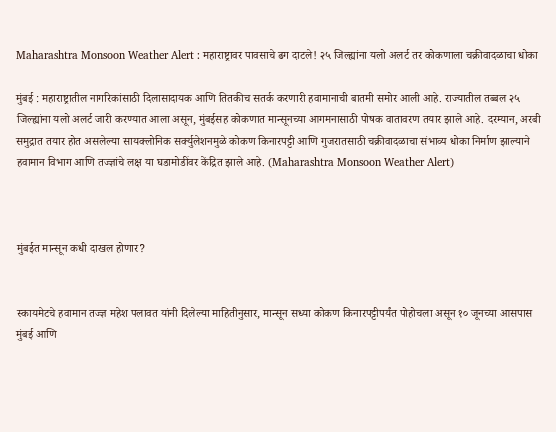Maharashtra Monsoon Weather Alert : महाराष्ट्रावर पावसाचे ढग दाटले! २५ जिल्ह्यांना यलो अलर्ट तर कोकणाला चक्रीवादळाचा धोका

मुंबई : महाराष्ट्रातील नागरिकांसाठी दिलासादायक आणि तितकीच सतर्क करणारी हवामानाची बातमी समोर आली आहे. राज्यातील तब्बल २५ जिल्ह्यांना यलो अलर्ट जारी करण्यात आला असून, मुंबईसह कोकणात मान्सूनच्या आगमनासाठी पोषक वातावरण तयार झाले आहे. दरम्यान, अरबी समुद्रात तयार होत असलेल्या सायक्लोनिक सर्क्युलेशनमुळे कोकण किनारपट्टी आणि गुजरातसाठी चक्रीवादळाचा संभाव्य धोका निर्माण झाल्याने हवामान विभाग आणि तज्ज्ञांचे लक्ष या घडामोडींवर केंद्रित झाले आहे. (Maharashtra Monsoon Weather Alert)



मुंबईत मान्सून कधी दाखल होणार?


स्कायमेटचे हवामान तज्ज्ञ महेश पलावत यांनी दिलेल्या माहितीनुसार, मान्सून सध्या कोकण किनारपट्टीपर्यंत पोहोचला असून १० जूनच्या आसपास मुंबई आणि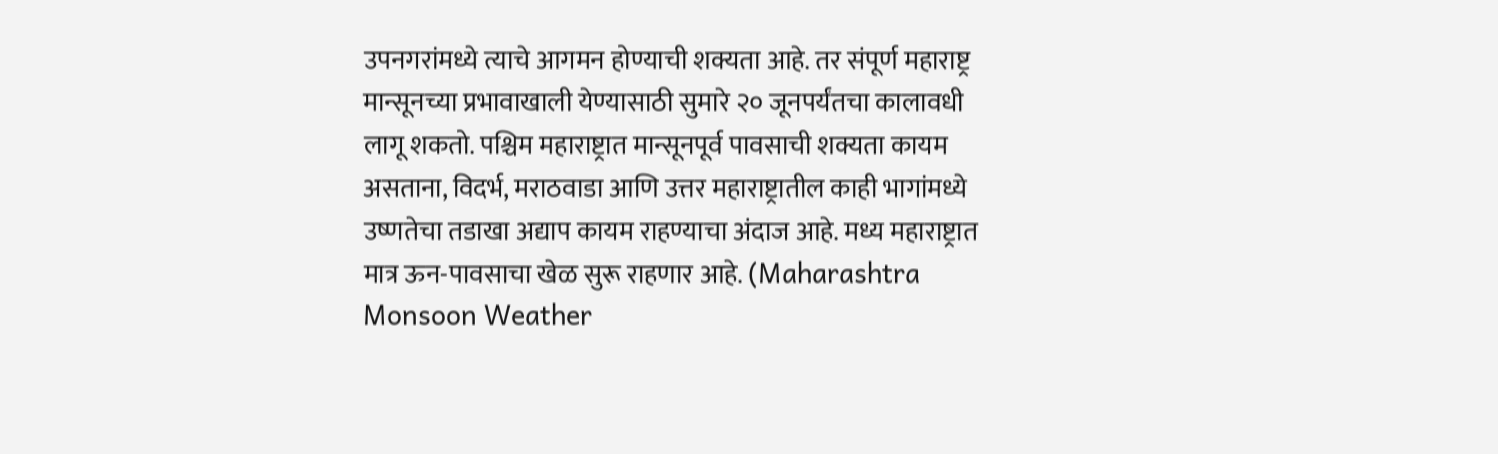उपनगरांमध्ये त्याचे आगमन होण्याची शक्यता आहे. तर संपूर्ण महाराष्ट्र मान्सूनच्या प्रभावाखाली येण्यासाठी सुमारे २० जूनपर्यंतचा कालावधी लागू शकतो. पश्चिम महाराष्ट्रात मान्सूनपूर्व पावसाची शक्यता कायम असताना, विदर्भ, मराठवाडा आणि उत्तर महाराष्ट्रातील काही भागांमध्ये उष्णतेचा तडाखा अद्याप कायम राहण्याचा अंदाज आहे. मध्य महाराष्ट्रात मात्र ऊन-पावसाचा खेळ सुरू राहणार आहे. (Maharashtra Monsoon Weather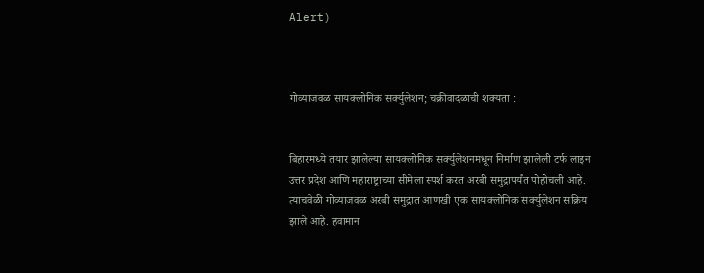Alert)



गोव्याजवळ सायक्लोनिक सर्क्युलेशन; चक्रीवादळाची शक्यता :


बिहारमध्ये तयार झालेल्या सायक्लोनिक सर्क्युलेशनमधून निर्माण झालेली टर्फ लाइन उत्तर प्रदेश आणि महाराष्ट्राच्या सीमेला स्पर्श करत अरबी समुद्रापर्यंत पोहोचली आहे. त्याचवेळी गोव्याजवळ अरबी समुद्रात आणखी एक सायक्लोनिक सर्क्युलेशन सक्रिय झाले आहे. हवामान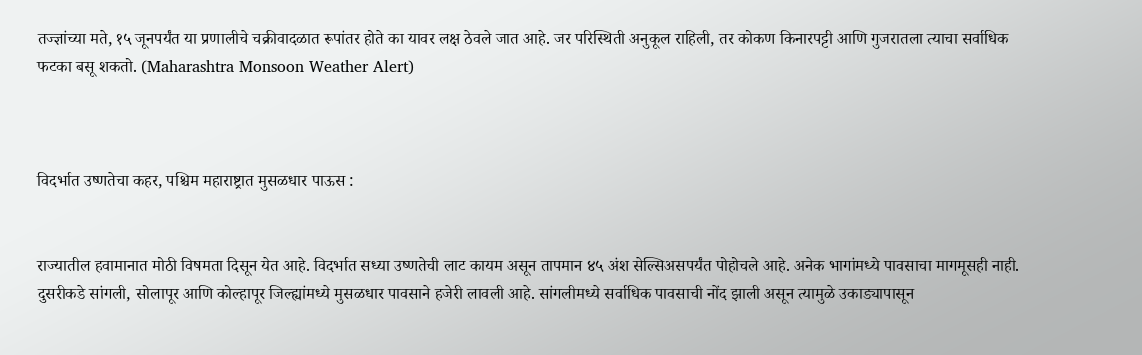तज्ज्ञांच्या मते, १५ जूनपर्यंत या प्रणालीचे चक्रीवादळात रूपांतर होते का यावर लक्ष ठेवले जात आहे. जर परिस्थिती अनुकूल राहिली, तर कोकण किनारपट्टी आणि गुजरातला त्याचा सर्वाधिक फटका बसू शकतो. (Maharashtra Monsoon Weather Alert)



विदर्भात उष्णतेचा कहर, पश्चिम महाराष्ट्रात मुसळधार पाऊस :


राज्यातील हवामानात मोठी विषमता दिसून येत आहे. विदर्भात सध्या उष्णतेची लाट कायम असून तापमान ४५ अंश सेल्सिअसपर्यंत पोहोचले आहे. अनेक भागांमध्ये पावसाचा मागमूसही नाही. दुसरीकडे सांगली, सोलापूर आणि कोल्हापूर जिल्ह्यांमध्ये मुसळधार पावसाने हजेरी लावली आहे. सांगलीमध्ये सर्वाधिक पावसाची नोंद झाली असून त्यामुळे उकाड्यापासून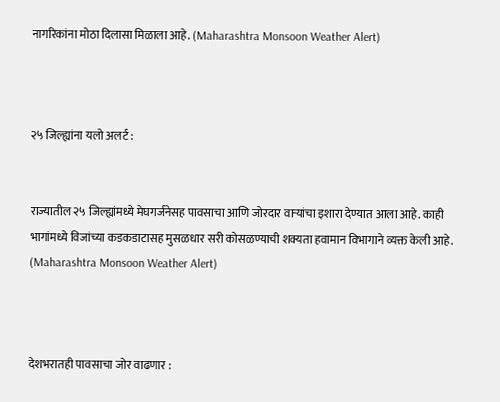नागरिकांना मोठा दिलासा मिळाला आहे. (Maharashtra Monsoon Weather Alert)



२५ जिल्ह्यांना यलो अलर्ट :


राज्यातील २५ जिल्ह्यांमध्ये मेघगर्जनेसह पावसाचा आणि जोरदार वाऱ्यांचा इशारा देण्यात आला आहे. काही भागांमध्ये विजांच्या कडकडाटासह मुसळधार सरी कोसळण्याची शक्यता हवामान विभागाने व्यक्त केली आहे. (Maharashtra Monsoon Weather Alert)



देशभरातही पावसाचा जोर वाढणार :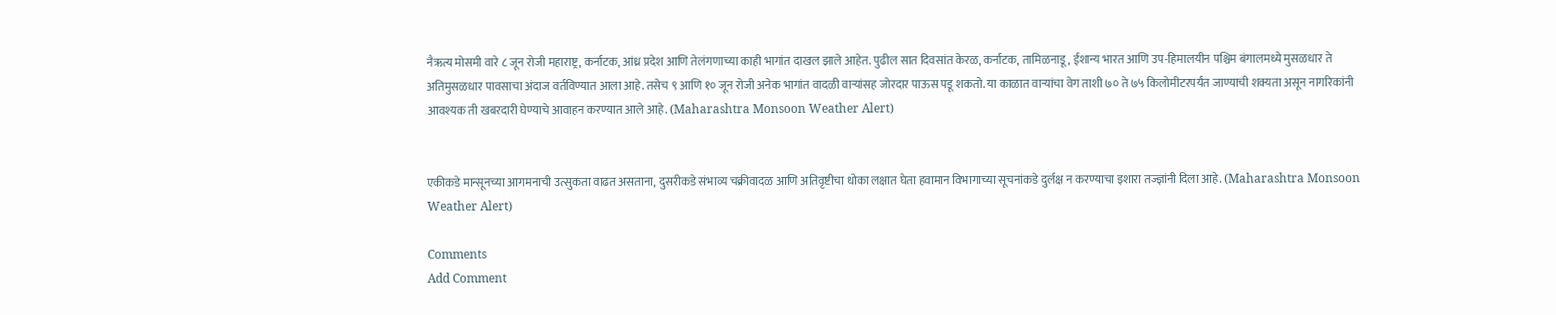नैऋत्य मोसमी वारे ८ जून रोजी महाराष्ट्र, कर्नाटक, आंध्र प्रदेश आणि तेलंगणाच्या काही भागांत दाखल झाले आहेत. पुढील सात दिवसांत केरळ, कर्नाटक, तामिळनाडू, ईशान्य भारत आणि उप-हिमालयीन पश्चिम बंगालमध्ये मुसळधार ते अतिमुसळधार पावसाचा अंदाज वर्तविण्यात आला आहे. तसेच ९ आणि १० जून रोजी अनेक भागांत वादळी वाऱ्यांसह जोरदार पाऊस पडू शकतो. या काळात वाऱ्यांचा वेग ताशी ७० ते ७५ किलोमीटरपर्यंत जाण्याची शक्यता असून नागरिकांनी आवश्यक ती खबरदारी घेण्याचे आवाहन करण्यात आले आहे. (Maharashtra Monsoon Weather Alert)


एकीकडे मान्सूनच्या आगमनाची उत्सुकता वाढत असताना, दुसरीकडे संभाव्य चक्रीवादळ आणि अतिवृष्टीचा धोका लक्षात घेता हवामान विभागाच्या सूचनांकडे दुर्लक्ष न करण्याचा इशारा तज्ज्ञांनी दिला आहे. (Maharashtra Monsoon Weather Alert)

Comments
Add Comment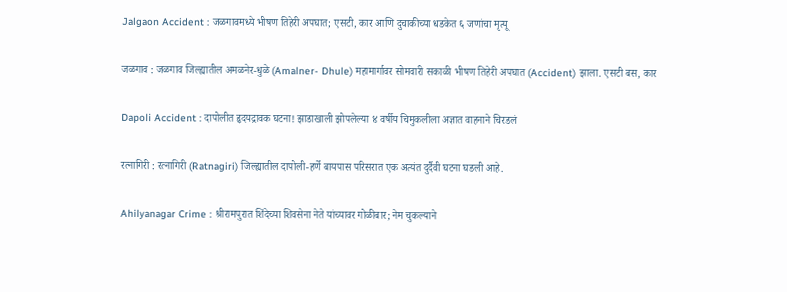Jalgaon Accident : जळगावमध्ये भीषण तिहेरी अपघात; एसटी, कार आणि दुचाकीच्या धडकेत ६ जणांचा मृत्यू

जळगाव : जळगाव जिल्ह्यातील अमळनेर-धुळे (Amalner- Dhule) महामार्गावर सोमवारी सकाळी भीषण तिहेरी अपघात (Accident) झाला. एसटी बस, कार

Dapoli Accident : दापोलीत हृदयद्रावक घटना! झाडाखाली झोपलेल्या ४ वर्षीय चिमुकलीला अज्ञात वाहनाने चिरडलं

रत्नागिरी : रत्नागिरी (Ratnagiri) जिल्ह्यातील दापोली-हर्णे बायपास परिसरात एक अत्यंत दुर्दैवी घटना घडली आहे.

Ahilyanagar Crime : श्रीरामपुरात शिंदेच्या शिवसेना नेते यांच्यावर गोळीबार; नेम चुकल्याने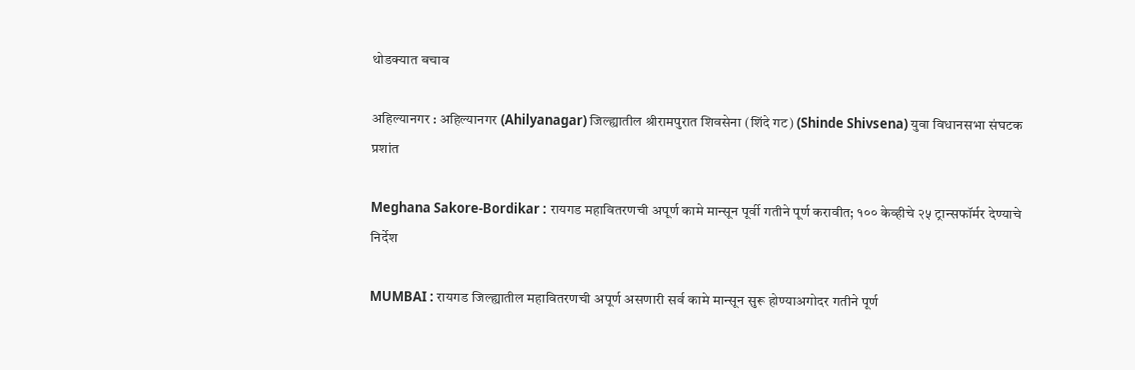थोडक्यात बचाव

अहिल्यानगर : अहिल्यानगर (Ahilyanagar) जिल्ह्यातील श्रीरामपुरात शिवसेना (शिंदे गट) (Shinde Shivsena) युवा विधानसभा संघटक प्रशांत

Meghana Sakore-Bordikar : रायगड महावितरणची अपूर्ण कामे मान्सून पूर्वी गतीने पूर्ण करावीत; १०० केव्हीचे २५ ट्रान्सफॉर्मर देण्याचे निर्देश

MUMBAI : रायगड जिल्ह्यातील महावितरणची अपूर्ण असणारी सर्व कामे मान्सून सुरू होण्याअगोदर गतीने पूर्ण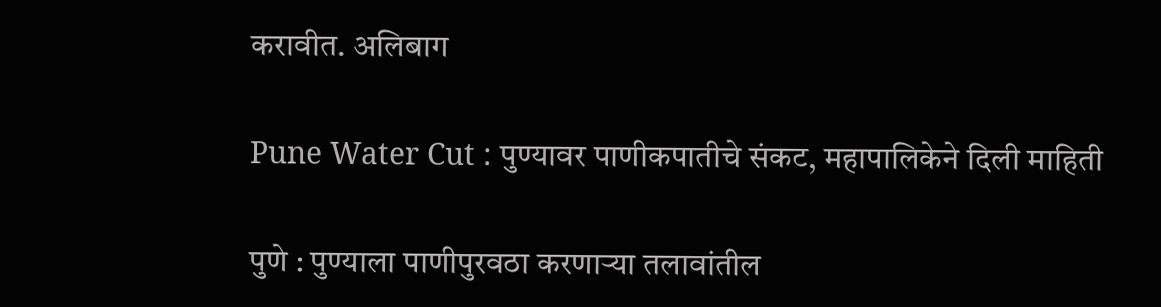करावीत. अलिबाग

Pune Water Cut : पुण्यावर पाणीकपातीचे संकट, महापालिकेने दिली माहिती

पुणे : पुण्याला पाणीपुरवठा करणाऱ्या तलावांतील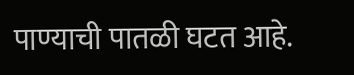पाण्याची पातळी घटत आहे.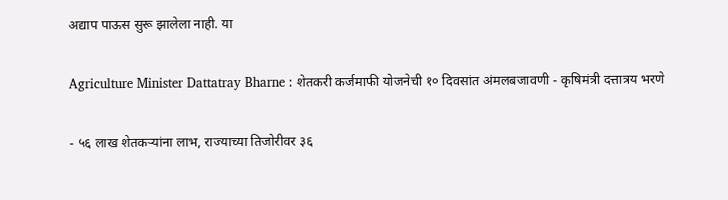अद्याप पाऊस सुरू झालेला नाही. या

Agriculture Minister Dattatray Bharne : शेतकरी कर्जमाफी योजनेची १० दिवसांत अंमलबजावणी - कृषिमंत्री दत्तात्रय भरणे

- ५६ लाख शेतकऱ्यांना लाभ, राज्याच्या तिजोरीवर ३६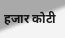हजार कोटी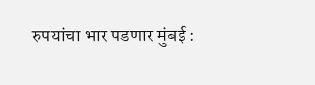रुपयांचा भार पडणार मुंबई :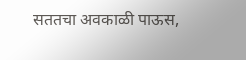सततचा अवकाळी पाऊस,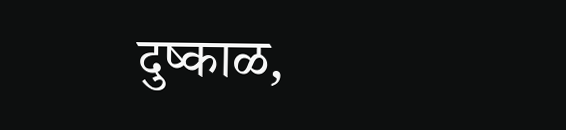दुष्काळ,